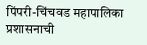पिंपरी-चिंचवड महापालिका प्रशासनाची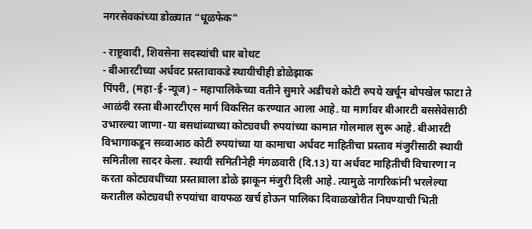नगरसेवकांच्या डोळ्यात “धूळफेक”

- राष्ट्रवादी, शिवसेना सदस्यांची धार बोथट
- बीआरटीच्या अर्धवट प्रस्तावाकडे स्थायीचीही डोळेझाक
पिंपरी, (महा-ई-न्यूज) – महापालिकेच्या वतीने सुमारे अडीचशे कोटी रुपये खर्चून बोपखेल फाटा ते आळंदी रस्ता बीआरटीएस मार्ग विकसित करण्यात आला आहे. या मार्गावर बीआरटी बससेवेसाठी उभारल्या जाणा-या बसथांब्याच्या कोट्यवधी रुपयांच्या कामात गोलमाल सुरू आहे. बीआरटी विभागाकडून सव्वाआठ कोटी रुपयांच्या या कामाचा अर्धवट माहितीचा प्रस्ताव मंजुरीसाठी स्थायी समितीला सादर केला. स्थायी समितीनेही मंगळवारी (दि.13) या अर्धवट माहितीची विचारणा न करता कोट्यवधींच्या प्रस्तावाला डोळे झाकून मंजुरी दिली आहे. त्यामुळे नागरिकांनी भरलेल्या करातील कोट्यवधी रुपयांचा वायफळ खर्च होऊन पालिका दिवाळखोरीत निघण्याची भिती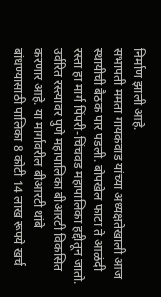निर्माण झाली आहे.
सभापती ममता गायकवाड यांच्या अध्यक्षतेखाली आज स्थायीची बैठक पार पडली. बोपखेल फाटा ते आळंदी रस्ता हा मार्ग पिंपरी-चिंचवड महापालिका हद्दीतून जातो. उर्वरित रस्त्यावर पुणे महापालिका बीआरटी विकसित करणार आहे. या मार्गावरील बीआरटी थांबे बांधण्यासाठी पालिका 8 कोटी 14 लाख रूपये खर्च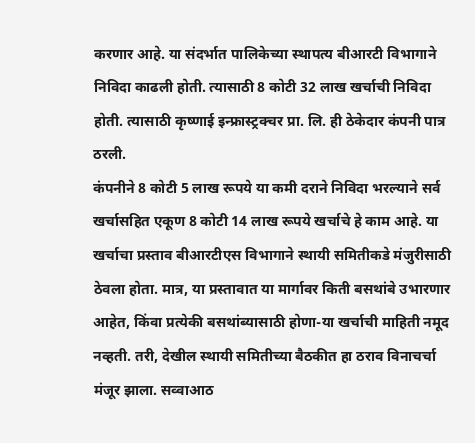करणार आहे. या संदर्भात पालिकेच्या स्थापत्य बीआरटी विभागाने निविदा काढली होती. त्यासाठी 8 कोटी 32 लाख खर्चाची निविदा होती. त्यासाठी कृष्णाई इन्फ्रास्ट्रक्चर प्रा. लि. ही ठेकेदार कंपनी पात्र ठरली.
कंपनीने 8 कोटी 5 लाख रूपये या कमी दराने निविदा भरल्याने सर्व खर्चासहित एकूण 8 कोटी 14 लाख रूपये खर्चाचे हे काम आहे. या खर्चाचा प्रस्ताव बीआरटीएस विभागाने स्थायी समितीकडे मंजुरीसाठी ठेवला होता. मात्र, या प्रस्तावात या मार्गावर किती बसथांबे उभारणार आहेत, किंवा प्रत्येकी बसथांब्यासाठी होणा-या खर्चाची माहिती नमूद नव्हती. तरी, देखील स्थायी समितीच्या बैठकीत हा ठराव विनाचर्चा मंजूर झाला. सव्वाआठ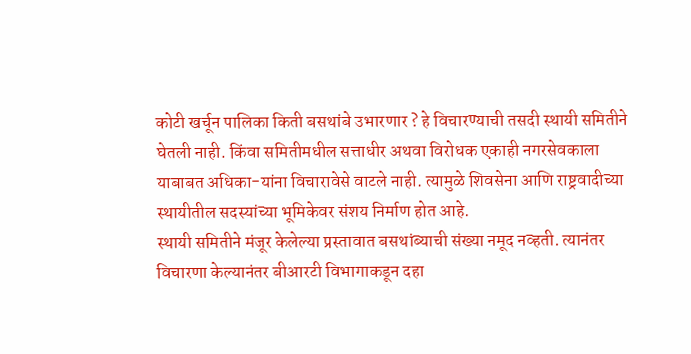कोटी खर्चून पालिका किती बसथांबे उभारणार ? हे विचारण्याची तसदी स्थायी समितीने घेतली नाही. किंवा समितीमधील सत्ताधीर अथवा विरोधक एकाही नगरसेवकाला याबाबत अधिका-यांना विचारावेसे वाटले नाही. त्यामुळे शिवसेना आणि राष्ट्रवादीच्या स्थायीतील सदस्यांच्या भूमिकेवर संशय निर्माण होत आहे.
स्थायी समितीने मंजूर केलेल्या प्रस्तावात बसथांब्याची संख्या नमूद नव्हती. त्यानंतर विचारणा केल्यानंतर बीआरटी विभागाकडून दहा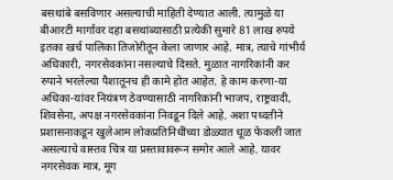बसथांबे बसविणार असल्याची माहिती देण्यात आली. त्यामुळे या बीआरटी मार्गावर दहा बसथांब्यासाठी प्रत्येकी सुमारे 81 लाख रुपये इतका खर्च पालिका तिजोरीतून केला जाणार आहे. मात्र, त्याचे गांभीर्य अधिकारी, नगरसेवकांना नसल्याचे दिसते. मुळात नागरिकांनी कर रुपाने भरलेल्या पैशातूनच ही कामे होत आहेत. हे काम करणा-या अधिका-यांवर नियंत्रण ठेवण्यासाठी नागरिकांनी भाजप, राष्ट्रवादी, शिवसेना, अपक्ष नगरसेवकांना निवडून दिले आहे. अशा पध्दतीने प्रशासनाकडून खुलेआम लोकप्रतिनिधींच्या डोळ्यात धूळ फेकली जात असल्याचे वास्तव चित्र या प्रस्तावावरून समोर आले आहे. यावर नगरसेवक मात्र, मूग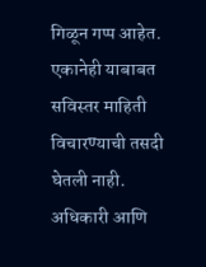गिळून गप्प आहेत. एकानेही याबाबत सविस्तर माहिती विचारण्याची तसदी घेतली नाही. अधिकारी आणि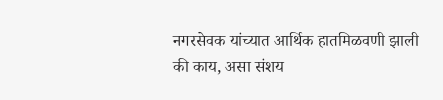नगरसेवक यांच्यात आर्थिक हातमिळवणी झाली की काय, असा संशय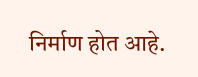निर्माण होत आहे.